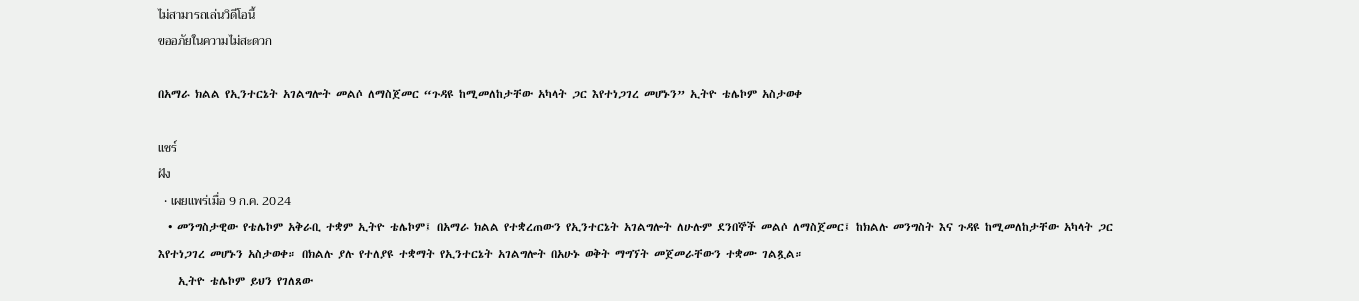ไม่สามารถเล่นวิดีโอนี้
ขออภัยในความไม่สะดวก

በአማራ ክልል የኢንተርኔት አገልግሎት መልሶ ለማስጀመር “ጉዳዩ ከሚመለከታቸው አካላት ጋር እየተነጋገረ መሆኑን” ኢትዮ ቴሌኮም አስታወቀ

แชร์
ฝัง
  • เผยแพร่เมื่อ 9 ก.ค. 2024
  • መንግስታዊው የቴሌኮም አቅራቢ ተቋም ኢትዮ ቴሌኮም፤ በአማራ ክልል የተቋረጠውን የኢንተርኔት አገልግሎት ለሁሉም ደንበኞች መልሶ ለማስጀመር፤ ከክልሉ መንግስት እና ጉዳዩ ከሚመለከታቸው አካላት ጋር እየተነጋገረ መሆኑን አስታወቀ። በክልሉ ያሉ የተለያዩ ተቋማት የኢንተርኔት አገልግሎት በአሁኑ ወቅት ማግኘት መጀመራቸውን ተቋሙ ገልጿል።
    ኢትዮ ቴሌኮም ይህን የገለጸው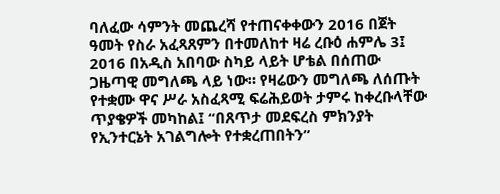ባለፈው ሳምንት መጨረሻ የተጠናቀቀውን 2016 በጀት ዓመት የስራ አፈጻጸምን በተመለከተ ዛሬ ረቡዕ ሐምሌ 3፤ 2016 በአዲስ አበባው ስካይ ላይት ሆቴል በሰጠው ጋዜጣዊ መግለጫ ላይ ነው። የዛሬውን መግለጫ ለሰጡት የተቋሙ ዋና ሥራ አስፈጻሚ ፍሬሕይወት ታምሩ ከቀረቡላቸው ጥያቄዎች መካከል፤ “በጸጥታ መደፍረስ ምክንያት የኢንተርኔት አገልግሎት የተቋረጠበትን”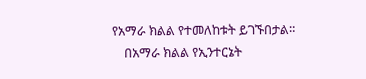የአማራ ክልል የተመለከቱት ይገኙበታል።
    በአማራ ክልል የኢንተርኔት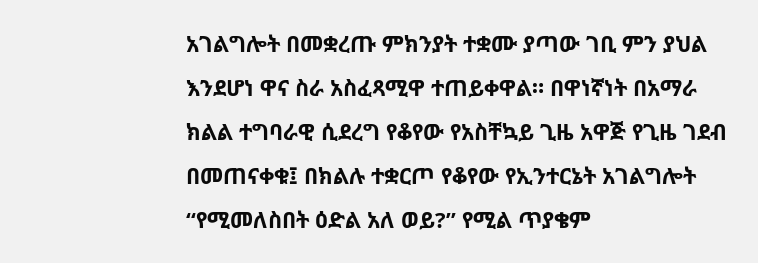አገልግሎት በመቋረጡ ምክንያት ተቋሙ ያጣው ገቢ ምን ያህል እንደሆነ ዋና ስራ አስፈጻሚዋ ተጠይቀዋል። በዋነኛነት በአማራ ክልል ተግባራዊ ሲደረግ የቆየው የአስቸኳይ ጊዜ አዋጅ የጊዜ ገደብ በመጠናቀቁ፤ በክልሉ ተቋርጦ የቆየው የኢንተርኔት አገልግሎት “የሚመለስበት ዕድል አለ ወይ?” የሚል ጥያቄም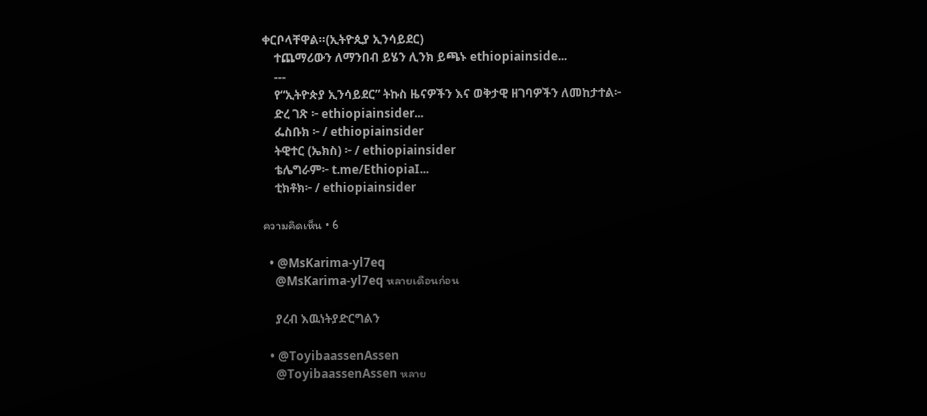ቀርቦላቸዋል።(ኢትዮጲያ ኢንሳይደር)
    ተጨማሪውን ለማንበብ ይሄን ሊንክ ይጫኑ ethiopiainside...
    ---
    የ“ኢትዮጵያ ኢንሳይደር” ትኩስ ዜናዎችን እና ወቅታዊ ዘገባዎችን ለመከታተል፦
    ድረ ገጽ ፦ ethiopiainsider...
    ፌስቡክ ፦ / ethiopiainsider
    ትዊተር (ኤክስ) ፦ / ethiopiainsider
    ቴሌግራም፦ t.me/EthiopiaI...
    ቲክቶክ፦ / ethiopiainsider

ความคิดเห็น • 6

  • @MsKarima-yl7eq
    @MsKarima-yl7eq หลายเดือนก่อน

    ያረብ እዉነትያድርግልን

  • @ToyibaassenAssen
    @ToyibaassenAssen หลาย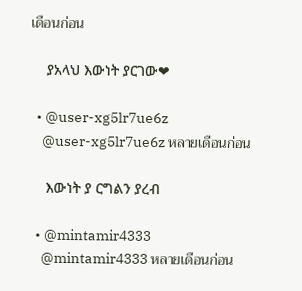เดือนก่อน

    ያአላህ እውነት ያርገው❤

  • @user-xg5lr7ue6z
    @user-xg5lr7ue6z หลายเดือนก่อน

    እውነት ያ ርግልን ያረብ

  • @mintamir4333
    @mintamir4333 หลายเดือนก่อน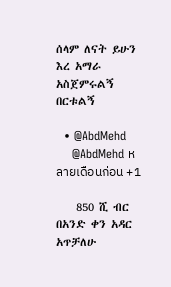ሰላም ለናት ይሁን እረ አማራ አስጀምሩልኝ በርቱልኝ

  • @AbdMehd
    @AbdMehd หลายเดือนก่อน +1

    850 ሺ ብር በአንድ ቀን አዳር አጥቻለሁ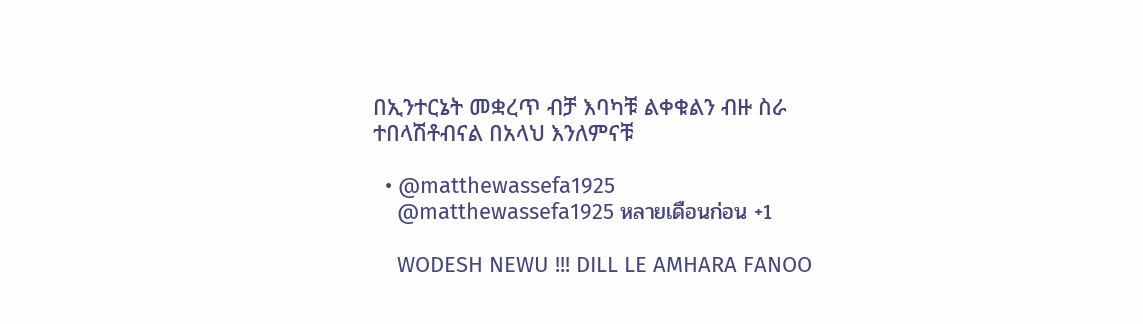በኢንተርኔት መቋረጥ ብቻ እባካቹ ልቀቁልን ብዙ ስራ ተበላሽቶብናል በአላህ እንለምናቹ

  • @matthewassefa1925
    @matthewassefa1925 หลายเดือนก่อน +1

    WODESH NEWU !!! DILL LE AMHARA FANOO